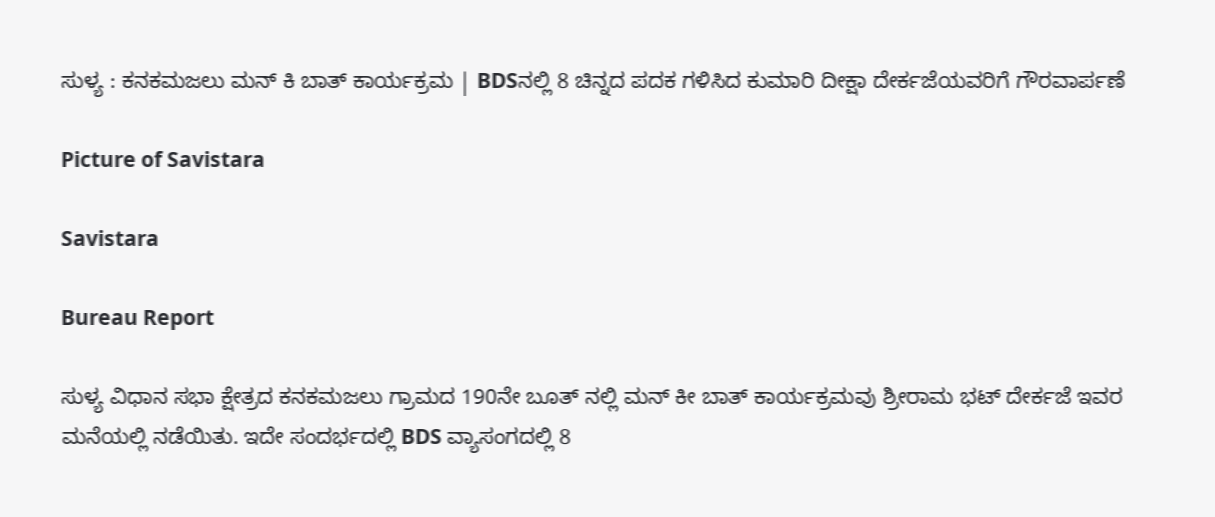ಸುಳ್ಯ : ಕನಕಮಜಲು ಮನ್ ಕಿ ಬಾತ್ ಕಾರ್ಯಕ್ರಮ | BDSನಲ್ಲಿ 8 ಚಿನ್ನದ ಪದಕ ಗಳಿಸಿದ ಕುಮಾರಿ ದೀಕ್ಷಾ ದೇರ್ಕಜೆಯವರಿಗೆ ಗೌರವಾರ್ಪಣೆ

Picture of Savistara

Savistara

Bureau Report

ಸುಳ್ಯ ವಿಧಾನ ಸಭಾ ಕ್ಷೇತ್ರದ ಕನಕಮಜಲು ಗ್ರಾಮದ 190ನೇ ಬೂತ್ ನಲ್ಲಿ ಮನ್ ಕೀ ಬಾತ್ ಕಾರ್ಯಕ್ರಮವು ಶ್ರೀರಾಮ ಭಟ್ ದೇರ್ಕಜೆ ಇವರ ಮನೆಯಲ್ಲಿ ನಡೆಯಿತು. ಇದೇ ಸಂದರ್ಭದಲ್ಲಿ BDS ವ್ಯಾಸಂಗದಲ್ಲಿ 8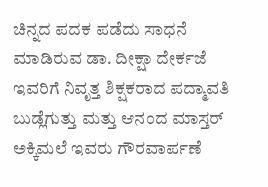ಚಿನ್ನದ ಪದಕ ಪಡೆದು ಸಾಧನೆ ಮಾಡಿರುವ ಡಾ. ದೀಕ್ಷಾ ದೇರ್ಕಜೆ ಇವರಿಗೆ ನಿವೃತ್ತ ಶಿಕ್ಷಕರಾದ ಪದ್ಮಾವತಿ ಬುಡ್ಲೆಗುತ್ತು ಮತ್ತು ಆನಂದ ಮಾಸ್ತರ್ ಅಕ್ಕಿಮಲೆ ಇವರು ಗೌರವಾರ್ಪಣೆ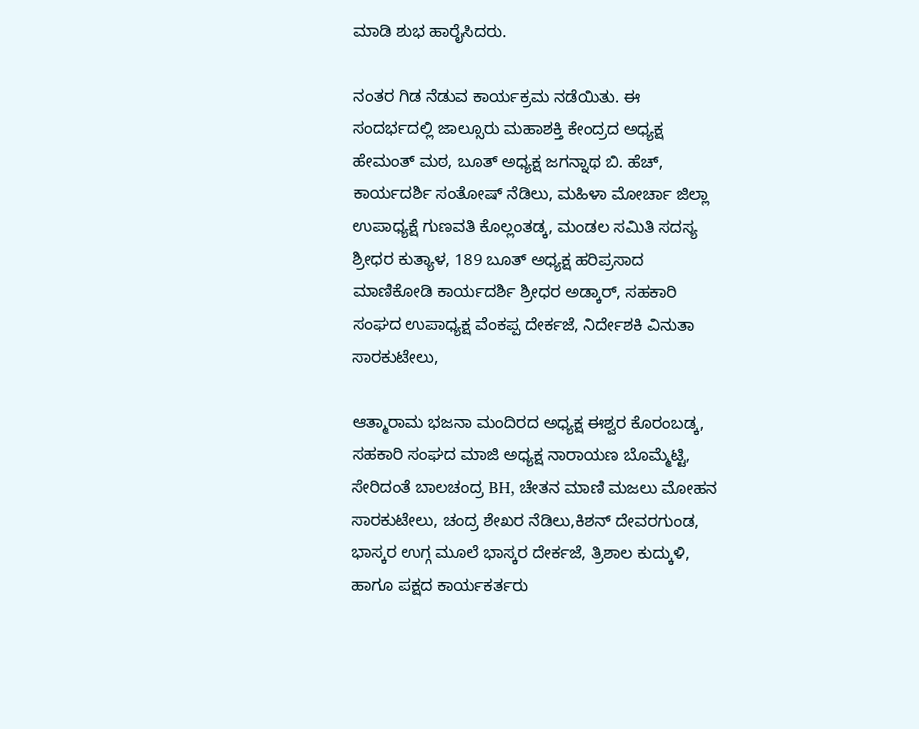ಮಾಡಿ ಶುಭ ಹಾರೈಸಿದರು.

ನಂತರ ಗಿಡ ನೆಡುವ ಕಾರ್ಯಕ್ರಮ ನಡೆಯಿತು. ಈ ಸಂದರ್ಭದಲ್ಲಿ ಜಾಲ್ಸೂರು ಮಹಾಶಕ್ತಿ ಕೇಂದ್ರದ ಅಧ್ಯಕ್ಷ ಹೇಮಂತ್ ಮಠ, ಬೂತ್ ಅಧ್ಯಕ್ಷ ಜಗನ್ನಾಥ ಬಿ. ಹೆಚ್, ಕಾರ್ಯದರ್ಶಿ ಸಂತೋಷ್ ನೆಡಿಲು, ಮಹಿಳಾ ಮೋರ್ಚಾ ಜಿಲ್ಲಾ ಉಪಾಧ್ಯಕ್ಷೆ ಗುಣವತಿ ಕೊಲ್ಲಂತಡ್ಕ, ಮಂಡಲ ಸಮಿತಿ ಸದಸ್ಯ ಶ್ರೀಧರ ಕುತ್ಯಾಳ, 189 ಬೂತ್ ಅಧ್ಯಕ್ಷ ಹರಿಪ್ರಸಾದ ಮಾಣಿಕೋಡಿ ಕಾರ್ಯದರ್ಶಿ ಶ್ರೀಧರ ಅಡ್ಕಾರ್‌, ಸಹಕಾರಿ ಸಂಘದ ಉಪಾಧ್ಯಕ್ಷ ವೆಂಕಪ್ಪ ದೇರ್ಕಜೆ, ನಿರ್ದೇಶಕಿ ವಿನುತಾ ಸಾರಕುಟೇಲು,

ಆತ್ಮಾರಾಮ ಭಜನಾ ಮಂದಿರದ ಅಧ್ಯಕ್ಷ ಈಶ್ವರ ಕೊರಂಬಡ್ಕ, ಸಹಕಾರಿ ಸಂಘದ ಮಾಜಿ ಅಧ್ಯಕ್ಷ ನಾರಾಯಣ ಬೊಮ್ಮೆಟ್ಟಿ, ಸೇರಿದಂತೆ ಬಾಲಚಂದ್ರ BH, ಚೇತನ ಮಾಣಿ ಮಜಲು ಮೋಹನ ಸಾರಕುಟೇಲು, ಚಂದ್ರ ಶೇಖರ ನೆಡಿಲು,ಕಿಶನ್ ದೇವರಗುಂಡ, ಭಾಸ್ಕರ ಉಗ್ಗ ಮೂಲೆ ಭಾಸ್ಕರ ದೇರ್ಕಜೆ, ತ್ರಿಶಾಲ ಕುದ್ಕುಳಿ, ಹಾಗೂ ಪಕ್ಷದ ಕಾರ್ಯಕರ್ತರು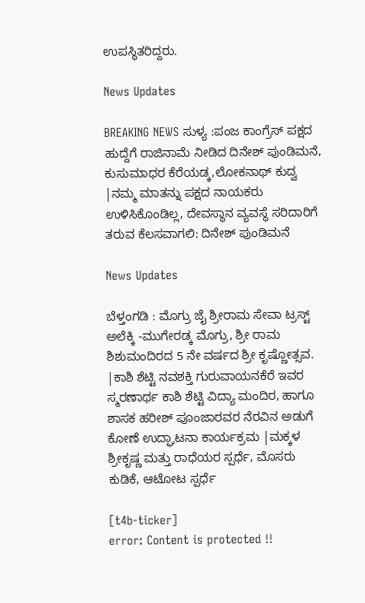ಉಪಸ್ಥಿತರಿದ್ದರು.

News Updates

BREAKING NEWS ಸುಳ್ಯ :ಪಂಜ ಕಾಂಗ್ರೆಸ್ ಪಕ್ಷದ ಹುದ್ದೆಗೆ ರಾಜಿನಾಮೆ ನೀಡಿದ ದಿನೇಶ್ ಪುಂಡಿಮನೆ, ಕುಸುಮಾಧರ ಕೆರೆಯಡ್ಕ,ಲೋಕನಾಥ್ ಕುದ್ವ |ನಮ್ಮ ಮಾತನ್ನು ಪಕ್ಷದ ನಾಯಕರು ಉಳಿಸಿಕೊಂಡಿಲ್ಲ, ದೇವಸ್ಥಾನ ವ್ಯವಸ್ಥೆ ಸರಿದಾರಿಗೆ ತರುವ ಕೆಲಸವಾಗಲಿ: ದಿನೇಶ್ ಪುಂಡಿಮನೆ

News Updates

ಬೆಳ್ತಂಗಡಿ : ಮೊಗ್ರು ಜೈ ಶ್ರೀರಾಮ ಸೇವಾ ಟ್ರಸ್ಟ್ ಅಲೆಕ್ಕಿ -ಮುಗೇರಡ್ಕ ಮೊಗ್ರು, ಶ್ರೀ ರಾಮ ಶಿಶುಮಂದಿರದ 5 ನೇ ವರ್ಷದ ಶ್ರೀ ಕೃಷ್ಣೋತ್ಸವ. |ಕಾಶಿ ಶೆಟ್ಟಿ ನವಶಕ್ತಿ ಗುರುವಾಯನಕೆರೆ ಇವರ ಸ್ಮರಣಾರ್ಥ ಕಾಶಿ ಶೆಟ್ಟಿ ವಿದ್ಯಾ ಮಂದಿರ, ಹಾಗೂ ಶಾಸಕ ಹರೀಶ್ ಪೂಂಜಾರವರ ನೆರವಿನ ಅಡುಗೆ ಕೋಣೆ ಉದ್ಘಾಟನಾ ಕಾರ್ಯಕ್ರಮ |ಮಕ್ಕಳ ಶ್ರೀಕೃಷ್ಣ ಮತ್ತು ರಾಧೆಯರ ಸ್ಪರ್ಧೆ, ಮೊಸರು ಕುಡಿಕೆ, ಆಟೋಟ ಸ್ಪರ್ಧೆ

[t4b-ticker]
error: Content is protected !!